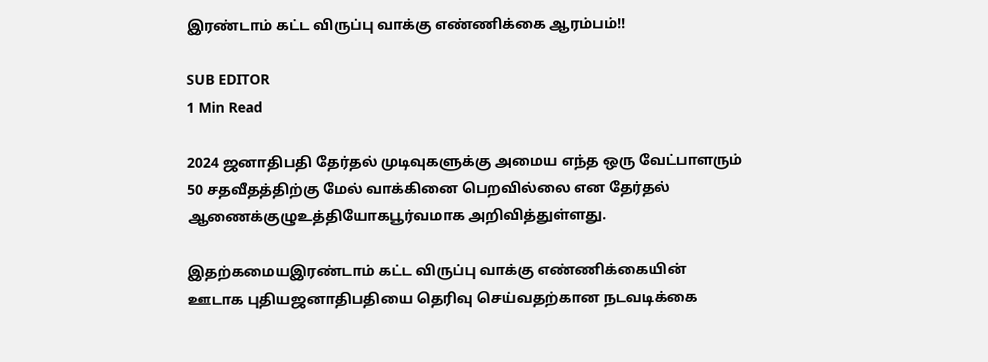இரண்டாம் கட்ட விருப்பு வாக்கு எண்ணிக்கை ஆரம்பம்!!

SUB EDITOR
1 Min Read

2024 ஜனாதிபதி தேர்தல் முடிவுகளுக்கு அமைய எந்த ஒரு வேட்பாளரும் 50 சதவீதத்திற்கு மேல் வாக்கினை பெறவில்லை என தேர்தல் ஆணைக்குழுஉத்தியோகபூர்வமாக அறிவித்துள்ளது.

இதற்கமையஇரண்டாம் கட்ட விருப்பு வாக்கு எண்ணிக்கையின் ஊடாக புதியஜனாதிபதியை தெரிவு செய்வதற்கான நடவடிக்கை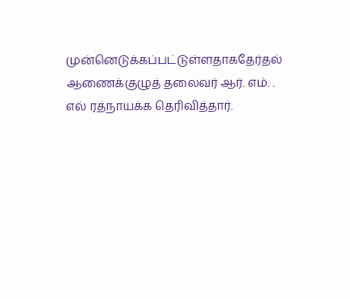முன்னெடுக்கப்பட்டுள்ளதாகதேர்தல் ஆணைக்குழுத் தலைவர் ஆர். எம். . எல் ரத்நாயக்க தெரிவித்தார்.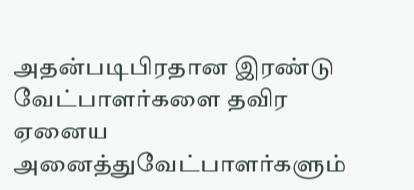அதன்படிபிரதான இரண்டு வேட்பாளர்களை தவிர ஏனைய அனைத்துவேட்பாளர்களும்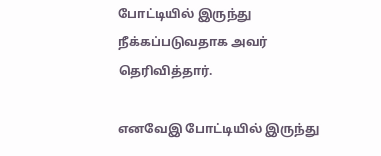போட்டியில் இருந்து நீக்கப்படுவதாக அவர் தெரிவித்தார்.

எனவேஇ போட்டியில் இருந்து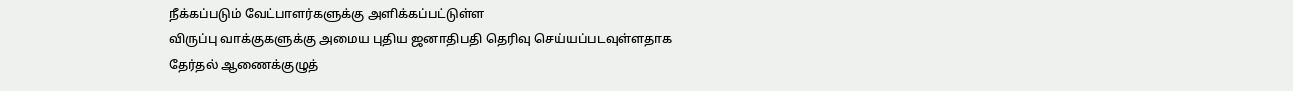நீக்கப்படும் வேட்பாளர்களுக்கு அளிக்கப்பட்டுள்ள
விருப்பு வாக்குகளுக்கு அமைய புதிய ஜனாதிபதி தெரிவு செய்யப்படவுள்ளதாக
தேர்தல் ஆணைக்குழுத்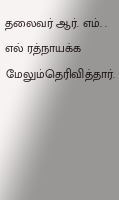தலைவர் ஆர். எம். . எல் ரத்நாயக்க மேலும்தெரிவித்தார்.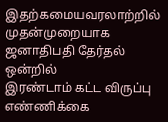இதற்கமையவரலாற்றில் முதன்முறையாக ஜனாதிபதி தேர்தல் ஒன்றில்
இரண்டாம் கட்ட விருப்பு எண்ணிக்கை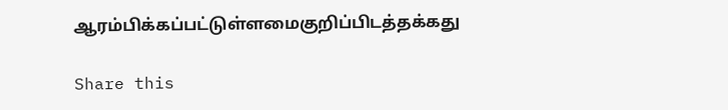ஆரம்பிக்கப்பட்டுள்ளமைகுறிப்பிடத்தக்கது

Share this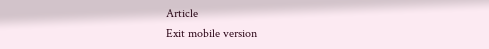Article
Exit mobile version